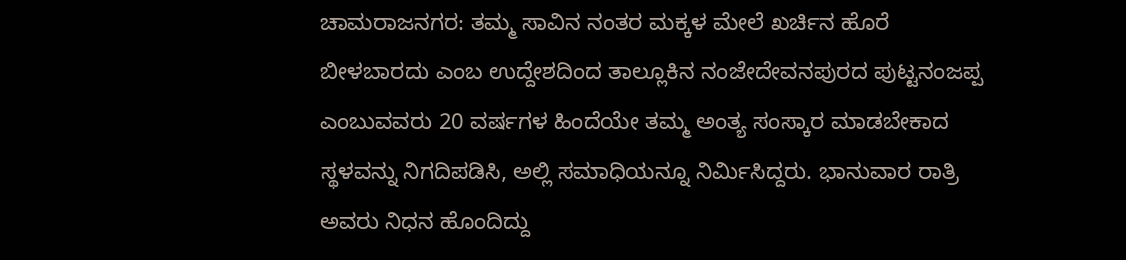ಚಾಮರಾಜನಗರ: ತಮ್ಮ ಸಾವಿನ ನಂತರ ಮಕ್ಕಳ ಮೇಲೆ ಖರ್ಚಿನ ಹೊರೆ ಬೀಳಬಾರದು ಎಂಬ ಉದ್ದೇಶದಿಂದ ತಾಲ್ಲೂಕಿನ ನಂಜೇದೇವನಪುರದ ಪುಟ್ಟನಂಜಪ್ಪ ಎಂಬುವವರು 20 ವರ್ಷಗಳ ಹಿಂದೆಯೇ ತಮ್ಮ ಅಂತ್ಯ ಸಂಸ್ಕಾರ ಮಾಡಬೇಕಾದ ಸ್ಥಳವನ್ನು ನಿಗದಿಪಡಿಸಿ, ಅಲ್ಲಿ ಸಮಾಧಿಯನ್ನೂ ನಿರ್ಮಿಸಿದ್ದರು. ಭಾನುವಾರ ರಾತ್ರಿ ಅವರು ನಿಧನ ಹೊಂದಿದ್ದು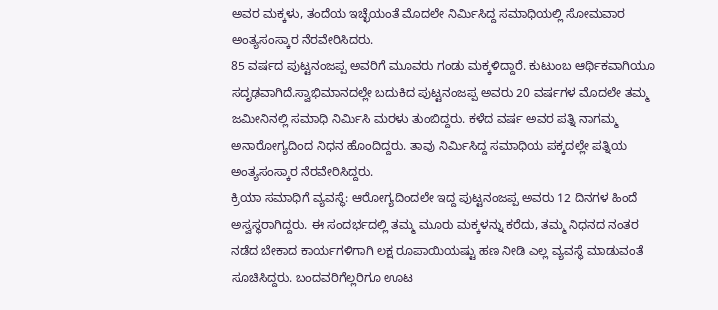ಅವರ ಮಕ್ಕಳು, ತಂದೆಯ ಇಚ್ಛೆಯಂತೆ ಮೊದಲೇ ನಿರ್ಮಿಸಿದ್ದ ಸಮಾಧಿಯಲ್ಲಿ ಸೋಮವಾರ ಅಂತ್ಯಸಂಸ್ಕಾರ ನೆರವೇರಿಸಿದರು.
85 ವರ್ಷದ ಪುಟ್ಟನಂಜಪ್ಪ ಅವರಿಗೆ ಮೂವರು ಗಂಡು ಮಕ್ಕಳಿದ್ದಾರೆ. ಕುಟುಂಬ ಆರ್ಥಿಕವಾಗಿಯೂ ಸದೃಢವಾಗಿದೆ.ಸ್ವಾಭಿಮಾನದಲ್ಲೇ ಬದುಕಿದ ಪುಟ್ಟನಂಜಪ್ಪ ಅವರು 20 ವರ್ಷಗಳ ಮೊದಲೇ ತಮ್ಮ ಜಮೀನಿನಲ್ಲಿ ಸಮಾಧಿ ನಿರ್ಮಿಸಿ ಮರಳು ತುಂಬಿದ್ದರು. ಕಳೆದ ವರ್ಷ ಅವರ ಪತ್ನಿ ನಾಗಮ್ಮ ಅನಾರೋಗ್ಯದಿಂದ ನಿಧನ ಹೊಂದಿದ್ದರು. ತಾವು ನಿರ್ಮಿಸಿದ್ದ ಸಮಾಧಿಯ ಪಕ್ಕದಲ್ಲೇ ಪತ್ನಿಯ ಅಂತ್ಯಸಂಸ್ಕಾರ ನೆರವೇರಿಸಿದ್ದರು.
ಕ್ರಿಯಾ ಸಮಾಧಿಗೆ ವ್ಯವಸ್ಥೆ: ಆರೋಗ್ಯದಿಂದಲೇ ಇದ್ದ ಪುಟ್ಟನಂಜಪ್ಪ ಅವರು 12 ದಿನಗಳ ಹಿಂದೆ ಅಸ್ವಸ್ಥರಾಗಿದ್ದರು. ಈ ಸಂದರ್ಭದಲ್ಲಿ ತಮ್ಮ ಮೂರು ಮಕ್ಕಳನ್ನು ಕರೆದು, ತಮ್ಮ ನಿಧನದ ನಂತರ ನಡೆದ ಬೇಕಾದ ಕಾರ್ಯಗಳಿಗಾಗಿ ಲಕ್ಷ ರೂಪಾಯಿಯಷ್ಟು ಹಣ ನೀಡಿ ಎಲ್ಲ ವ್ಯವಸ್ಥೆ ಮಾಡುವಂತೆ ಸೂಚಿಸಿದ್ದರು. ಬಂದವರಿಗೆಲ್ಲರಿಗೂ ಊಟ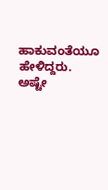ಹಾಕುವಂತೆಯೂ ಹೇಳಿದ್ದರು.
ಅಷ್ಟೇ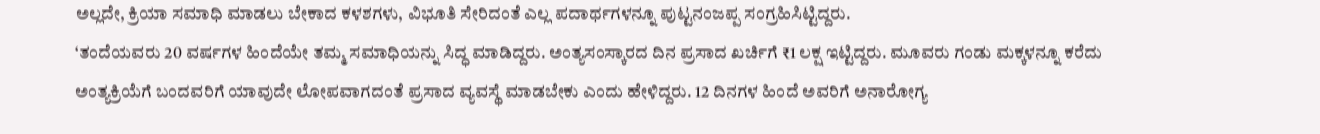ಅಲ್ಲದೇ, ಕ್ರಿಯಾ ಸಮಾಧಿ ಮಾಡಲು ಬೇಕಾದ ಕಳಶಗಳು, ವಿಭೂತಿ ಸೇರಿದಂತೆ ಎಲ್ಲ ಪದಾರ್ಥಗಳನ್ನೂ ಪುಟ್ಟನಂಜಪ್ಪ ಸಂಗ್ರಹಿಸಿಟ್ಟಿದ್ದರು.
‘ತಂದೆಯವರು 20 ವರ್ಷಗಳ ಹಿಂದೆಯೇ ತಮ್ಮ ಸಮಾಧಿಯನ್ನು ಸಿದ್ಧ ಮಾಡಿದ್ದರು. ಅಂತ್ಯಸಂಸ್ಕಾರದ ದಿನ ಪ್ರಸಾದ ಖರ್ಚಿಗೆ ₹1 ಲಕ್ಷ ಇಟ್ಟಿದ್ದರು. ಮೂವರು ಗಂಡು ಮಕ್ಕಳನ್ನೂ ಕರೆದು ಅಂತ್ಯಕ್ರಿಯೆಗೆ ಬಂದವರಿಗೆ ಯಾವುದೇ ಲೋಪವಾಗದಂತೆ ಪ್ರಸಾದ ವ್ಯವಸ್ಥೆ ಮಾಡಬೇಕು ಎಂದು ಹೇಳಿದ್ದರು. 12 ದಿನಗಳ ಹಿಂದೆ ಅವರಿಗೆ ಅನಾರೋಗ್ಯ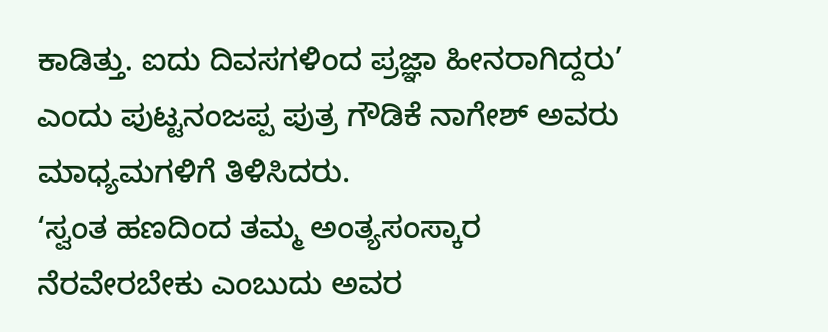ಕಾಡಿತ್ತು. ಐದು ದಿವಸಗಳಿಂದ ಪ್ರಜ್ಞಾ ಹೀನರಾಗಿದ್ದರು’ ಎಂದು ಪುಟ್ಟನಂಜಪ್ಪ ಪುತ್ರ ಗೌಡಿಕೆ ನಾಗೇಶ್ ಅವರು ಮಾಧ್ಯಮಗಳಿಗೆ ತಿಳಿಸಿದರು.
‘ಸ್ವಂತ ಹಣದಿಂದ ತಮ್ಮ ಅಂತ್ಯಸಂಸ್ಕಾರ ನೆರವೇರಬೇಕು ಎಂಬುದು ಅವರ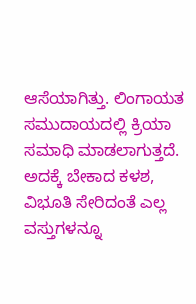ಆಸೆಯಾಗಿತ್ತು. ಲಿಂಗಾಯತ ಸಮುದಾಯದಲ್ಲಿ ಕ್ರಿಯಾ ಸಮಾಧಿ ಮಾಡಲಾಗುತ್ತದೆ. ಅದಕ್ಕೆ ಬೇಕಾದ ಕಳಶ, ವಿಭೂತಿ ಸೇರಿದಂತೆ ಎಲ್ಲ ವಸ್ತುಗಳನ್ನೂ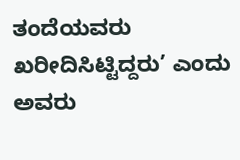ತಂದೆಯವರು ಖರೀದಿಸಿಟ್ಟಿದ್ದರು’ ಎಂದು ಅವರು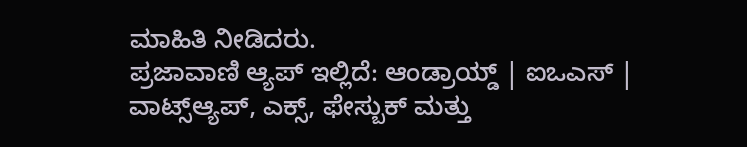ಮಾಹಿತಿ ನೀಡಿದರು.
ಪ್ರಜಾವಾಣಿ ಆ್ಯಪ್ ಇಲ್ಲಿದೆ: ಆಂಡ್ರಾಯ್ಡ್ | ಐಒಎಸ್ | ವಾಟ್ಸ್ಆ್ಯಪ್, ಎಕ್ಸ್, ಫೇಸ್ಬುಕ್ ಮತ್ತು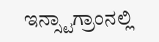ಇನ್ಸ್ಟಾಗ್ರಾಂನಲ್ಲಿ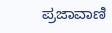ಪ್ರಜಾವಾಣಿ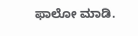ಫಾಲೋ ಮಾಡಿ.